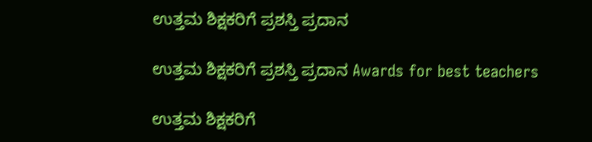ಉತ್ತಮ ಶಿಕ್ಷಕರಿಗೆ ಪ್ರಶಸ್ತಿ ಪ್ರದಾನ

ಉತ್ತಮ ಶಿಕ್ಷಕರಿಗೆ ಪ್ರಶಸ್ತಿ ಪ್ರದಾನ Awards for best teachers

ಉತ್ತಮ ಶಿಕ್ಷಕರಿಗೆ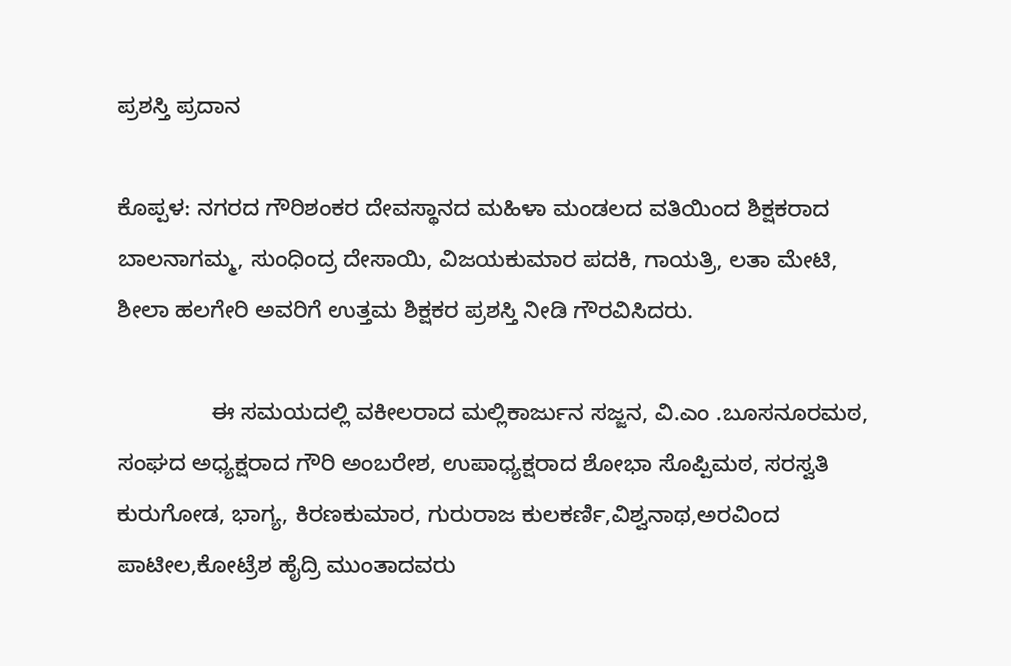ಪ್ರಶಸ್ತಿ ಪ್ರದಾನ

ಕೊಪ್ಪಳ: ನಗರದ ಗೌರಿಶಂಕರ ದೇವಸ್ಥಾನದ ಮಹಿಳಾ ಮಂಡಲದ ವತಿಯಿಂದ ಶಿಕ್ಷಕರಾದ ಬಾಲನಾಗಮ್ಮ, ಸುಂಧಿಂದ್ರ ದೇಸಾಯಿ, ವಿಜಯಕುಮಾರ ಪದಕಿ, ಗಾಯತ್ರಿ, ಲತಾ ಮೇಟಿ, ಶೀಲಾ ಹಲಗೇರಿ ಅವರಿಗೆ ಉತ್ತಮ ಶಿಕ್ಷಕರ ಪ್ರಶಸ್ತಿ ನೀಡಿ ಗೌರವಿಸಿದರು.

               ಈ ಸಮಯದಲ್ಲಿ ವಕೀಲರಾದ ಮಲ್ಲಿಕಾರ್ಜುನ ಸಜ್ಜನ, ವಿ.ಎಂ .ಬೂಸನೂರಮಠ, ಸಂಘದ ಅಧ್ಯಕ್ಷರಾದ ಗೌರಿ ಅಂಬರೇಶ, ಉಪಾಧ್ಯಕ್ಷರಾದ ಶೋಭಾ ಸೊಪ್ಪಿಮಠ, ಸರಸ್ವತಿ ಕುರುಗೋಡ, ಭಾಗ್ಯ, ಕಿರಣಕುಮಾರ, ಗುರುರಾಜ ಕುಲಕರ್ಣಿ,ವಿಶ್ವನಾಥ,ಅರವಿಂದ ಪಾಟೀಲ,ಕೋಟ್ರೆಶ ಹೈದ್ರಿ ಮುಂತಾದವರು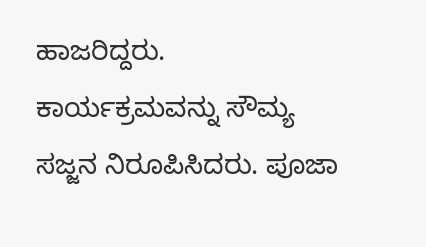ಹಾಜರಿದ್ದರು. ಕಾರ್ಯಕ್ರಮವನ್ನು ಸೌಮ್ಯ ಸಜ್ಜನ ನಿರೂಪಿಸಿದರು. ಪೂಜಾ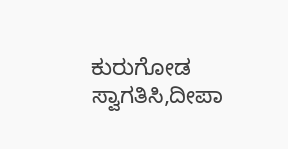ಕುರುಗೋಡ ಸ್ವಾಗತಿಸಿ,ದೀಪಾ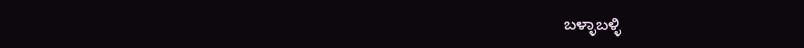ಬಳ್ಳಾಬಳ್ಳಿ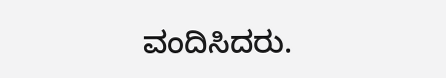ವಂದಿಸಿದರು.